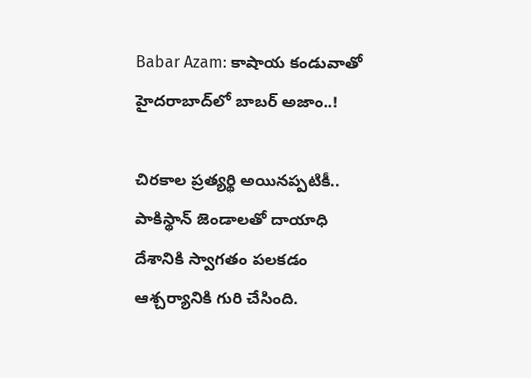Babar Azam: కాషాయ కండువాతో హైదరాబాద్‌లో బాబర్ అజాం..!

చిరకాల ప్రత్యర్థి అయినప్పటికీ.. పాకిస్థాన్ జెండాలతో దాయాధి దేశానికి స్వాగతం పలకడం ఆశ్చర్యానికి గురి చేసింది.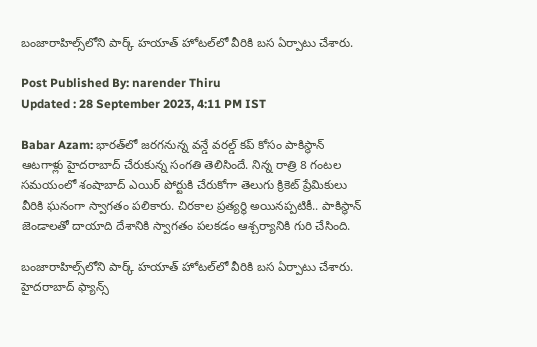బంజారాహిల్స్‌లోని పార్క్ హయాత్ హోటల్‌లో వీరికి బస ఏర్పాటు చేశారు.

Post Published By: narender Thiru
Updated : 28 September 2023, 4:11 PM IST

Babar Azam: భారత్‌లో జరగనున్న వన్డే వరల్డ్ కప్ కోసం పాకిస్థాన్ ఆటగాళ్లు హైదరాబాద్ చేరుకున్న సంగతి తెలిసిందే. నిన్న రాత్రి 8 గంటల సమయంలో శంషాబాద్ ఎయిర్ పోర్టుకి చేరుకోగా తెలుగు క్రికెట్ ప్రేమికులు వీరికి ఘనంగా స్వాగతం పలికారు. చిరకాల ప్రత్యర్థి అయినప్పటికీ.. పాకిస్థాన్ జెండాలతో దాయాది దేశానికి స్వాగతం పలకడం ఆశ్చర్యానికి గురి చేసింది.

బంజారాహిల్స్‌లోని పార్క్ హయాత్ హోటల్‌లో వీరికి బస ఏర్పాటు చేశారు. హైదరాబాద్ ఫ్యాన్స్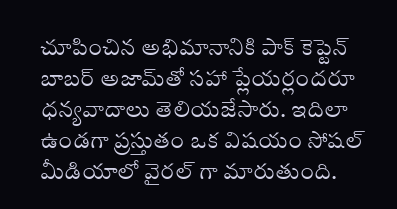చూపించిన అభిమానానికి పాక్ కెప్టెన్ బాబర్ అజామ్‌తో సహా ప్లేయర్లందరూ ధన్యవాదాలు తెలియజేసారు. ఇదిలా ఉండగా ప్రస్తుతం ఒక విషయం సోషల్ మీడియాలో వైరల్ గా మారుతుంది.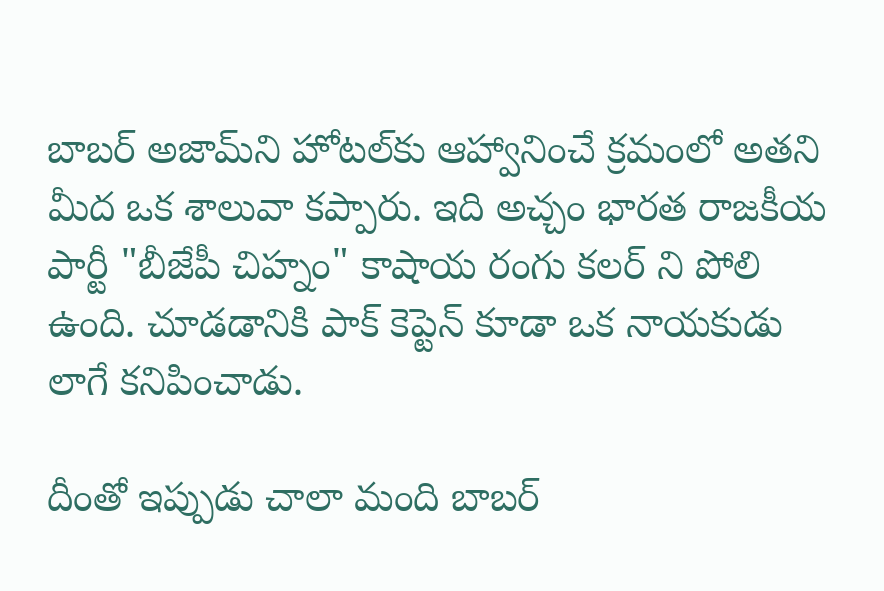బాబర్ అజామ్‌ని హోటల్‌కు ఆహ్వానించే క్రమంలో అతని మీద ఒక శాలువా కప్పారు. ఇది అచ్చం భారత రాజకీయ పార్టీ "బీజేపీ చిహ్నం" కాషాయ రంగు కలర్ ని పోలి ఉంది. చూడడానికి పాక్ కెప్టెన్ కూడా ఒక నాయకుడు లాగే కనిపించాడు.

దీంతో ఇప్పుడు చాలా మంది బాబర్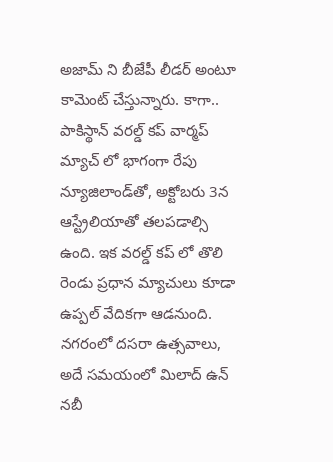అజామ్ ని బీజేపీ లీడర్ అంటూ కామెంట్ చేస్తున్నారు. కాగా.. పాకిస్థాన్ వరల్డ్ కప్ వార్మప్ మ్యాచ్ లో భాగంగా రేపు న్యూజిలాండ్‍తో, అక్టోబరు 3న ఆస్ట్రేలియాతో తలపడాల్సి ఉంది. ఇక వరల్డ్ కప్ లో తొలి రెండు ప్రధాన మ్యాచులు కూడా ఉప్పల్ వేదికగా ఆడనుంది. నగరంలో దసరా ఉత్సవాలు, అదే సమయంలో మిలాద్ ఉన్ నబీ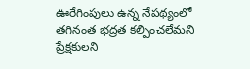ఊరేగింపులు ఉన్న నేపథ్యంలో తగినంత భద్రత కల్పించలేమని ప్రేక్షకులని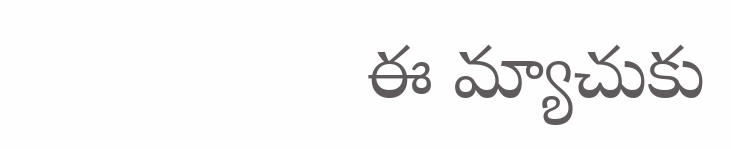ఈ మ్యాచుకు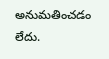అనుమతించడం లేదు.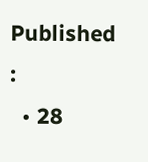Published :
  • 28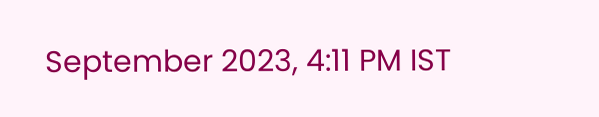September 2023, 4:11 PM IST